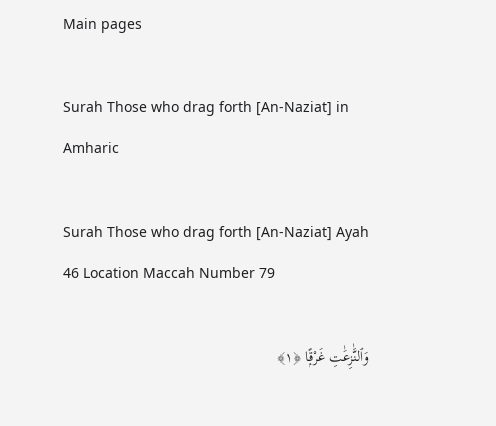Main pages

Surah Those who drag forth [An-Naziat] in Amharic

Surah Those who drag forth [An-Naziat] Ayah 46 Location Maccah Number 79

وَٱلنَّٰزِعَٰتِ غَرْقًۭا ﴿١﴾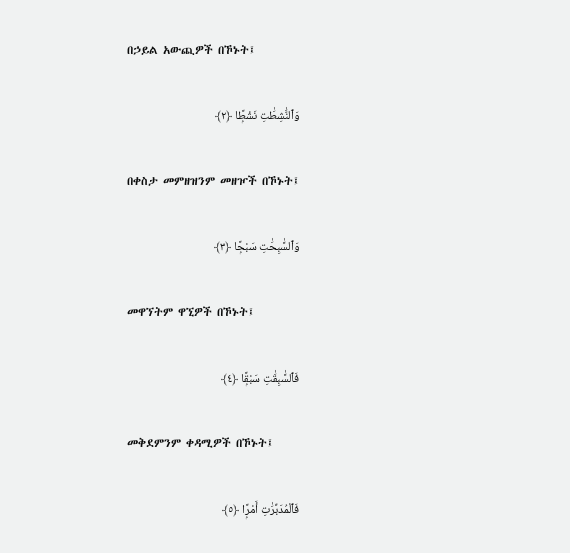በኃይል አውጪዎች በኾኑት፤

وَٱلنَّٰشِطَٰتِ نَشْطًۭا ﴿٢﴾

በቀስታ መምዘዝንም መዘዦች በኾኑት፤

وَٱلسَّٰبِحَٰتِ سَبْحًۭا ﴿٣﴾

መዋኘትም ዋኚዎች በኾኑት፤

فَٱلسَّٰبِقَٰتِ سَبْقًۭا ﴿٤﴾

መቅደምንም ቀዳሚዎች በኾኑት፤

فَٱلْمُدَبِّرَٰتِ أَمْرًۭا ﴿٥﴾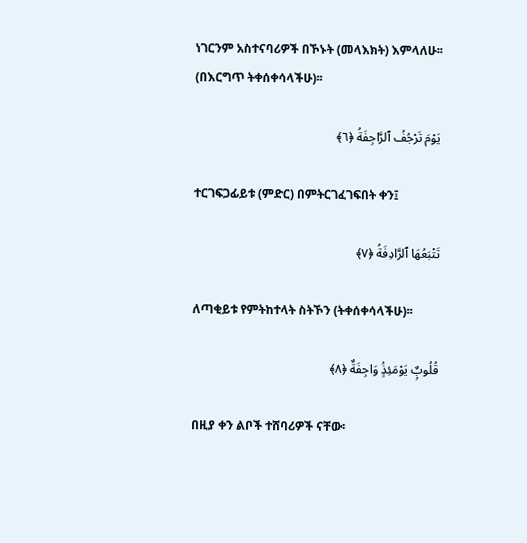ነገርንም አስተናባሪዎች በኾኑት (መላእክት) እምላለሁ፡፡ (በእርግጥ ትቀሰቀሳላችሁ)፡፡

يَوْمَ تَرْجُفُ ٱلرَّاجِفَةُ ﴿٦﴾

ተርገፍጋፊይቱ (ምድር) በምትርገፈገፍበት ቀን፤

تَتْبَعُهَا ٱلرَّادِفَةُ ﴿٧﴾

ለጣቂይቱ የምትከተላት ስትኾን (ትቀሰቀሳላችሁ)፡፡

قُلُوبٌۭ يَوْمَئِذٍۢ وَاجِفَةٌ ﴿٨﴾

በዚያ ቀን ልቦች ተሸባሪዎች ናቸው፡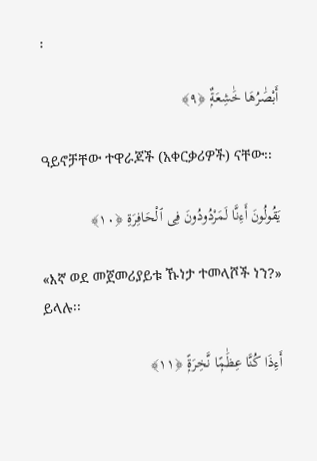፡

أَبْصَٰرُهَا خَٰشِعَةٌۭ ﴿٩﴾

ዓይኖቻቸው ተዋራጆች (አቀርቃሪዎች) ናቸው፡፡

يَقُولُونَ أَءِنَّا لَمَرْدُودُونَ فِى ٱلْحَافِرَةِ ﴿١٠﴾

«እኛ ወደ መጀመሪያይቱ ኹነታ ተመላሾች ነን?» ይላሉ፡፡

أَءِذَا كُنَّا عِظَٰمًۭا نَّخِرَةًۭ ﴿١١﴾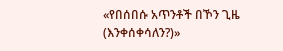«የበሰበሱ አጥንቶች በኾን ጊዜ (እንቀሰቀሳለን?)»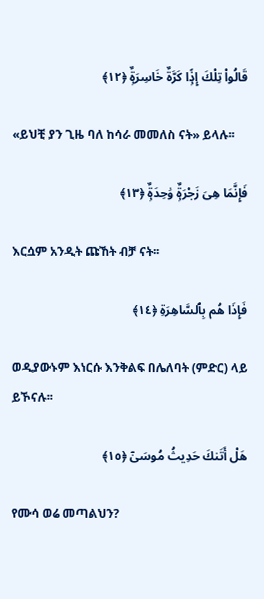قَالُوا۟ تِلْكَ إِذًۭا كَرَّةٌ خَاسِرَةٌۭ ﴿١٢﴾

«ይህቺ ያን ጊዜ ባለ ከሳራ መመለስ ናት» ይላሉ፡፡

فَإِنَّمَا هِىَ زَجْرَةٌۭ وَٰحِدَةٌۭ ﴿١٣﴾

እርሷም አንዲት ጩኸት ብቻ ናት፡፡

فَإِذَا هُم بِٱلسَّاهِرَةِ ﴿١٤﴾

ወዲያውኑም እነርሱ እንቅልፍ በሌለባት (ምድር) ላይ ይኾናሉ፡፡

هَلْ أَتَىٰكَ حَدِيثُ مُوسَىٰٓ ﴿١٥﴾

የሙሳ ወሬ መጣልህን?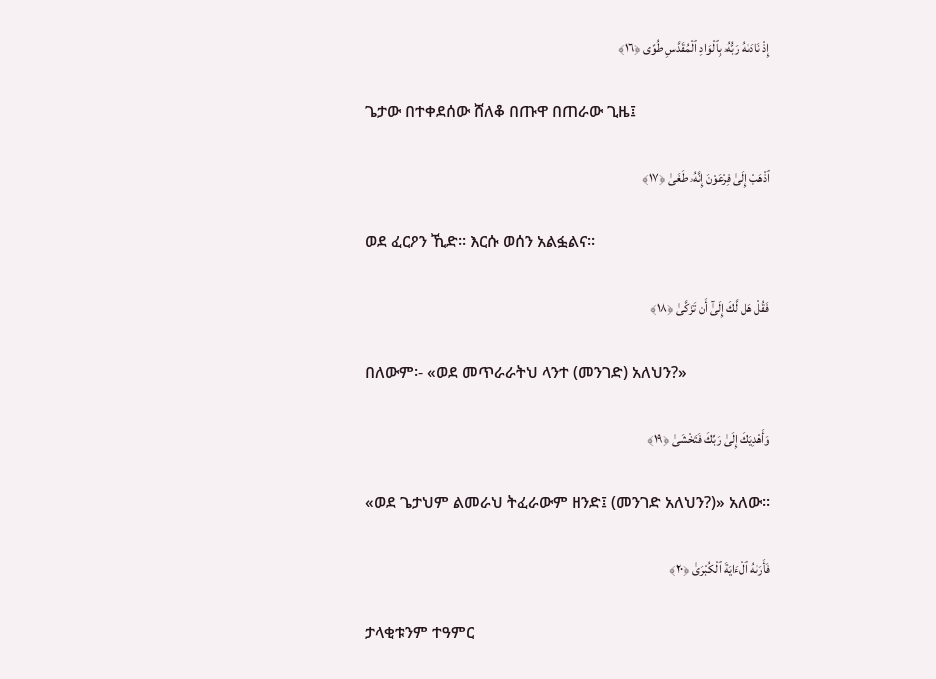إِذْ نَادَىٰهُ رَبُّهُۥ بِٱلْوَادِ ٱلْمُقَدَّسِ طُوًى ﴿١٦﴾

ጌታው በተቀደሰው ሸለቆ በጡዋ በጠራው ጊዜ፤

ٱذْهَبْ إِلَىٰ فِرْعَوْنَ إِنَّهُۥ طَغَىٰ ﴿١٧﴾

ወደ ፈርዖን ኺድ፡፡ እርሱ ወሰን አልፏልና፡፡

فَقُلْ هَل لَّكَ إِلَىٰٓ أَن تَزَكَّىٰ ﴿١٨﴾

በለውም፡- «ወደ መጥራራትህ ላንተ (መንገድ) አለህን?»

وَأَهْدِيَكَ إِلَىٰ رَبِّكَ فَتَخْشَىٰ ﴿١٩﴾

«ወደ ጌታህም ልመራህ ትፈራውም ዘንድ፤ (መንገድ አለህን?)» አለው፡፡

فَأَرَىٰهُ ٱلْءَايَةَ ٱلْكُبْرَىٰ ﴿٢٠﴾

ታላቂቱንም ተዓምር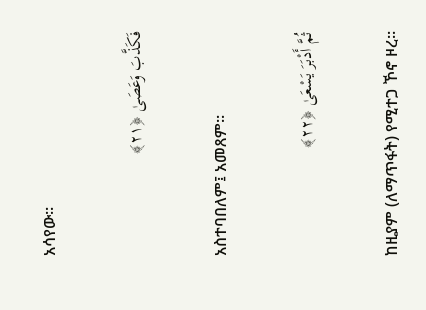አሳየው፡፡

فَكَذَّبَ وَعَصَىٰ ﴿٢١﴾

አስተባበለም፤ አመጸም፡፡

ثُمَّ أَدْبَرَ يَسْعَىٰ ﴿٢٢﴾

ከዚያም (ለማጥፋት) የሚተጋ ኾኖ ዞረ፡፡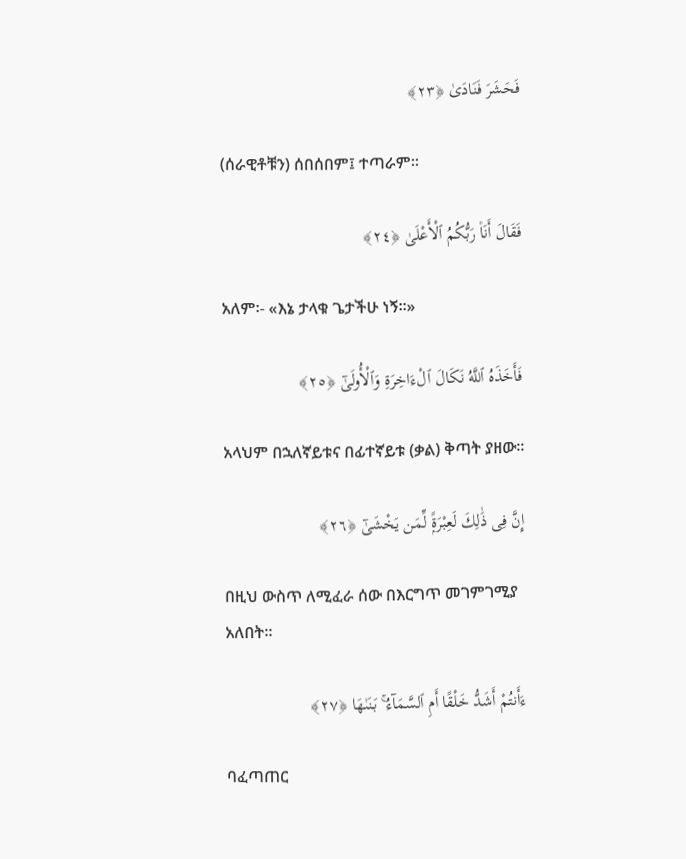فَحَشَرَ فَنَادَىٰ ﴿٢٣﴾

(ሰራዊቶቹን) ሰበሰበም፤ ተጣራም፡፡

فَقَالَ أَنَا۠ رَبُّكُمُ ٱلْأَعْلَىٰ ﴿٢٤﴾

አለም፡- «እኔ ታላቁ ጌታችሁ ነኝ፡፡»

فَأَخَذَهُ ٱللَّهُ نَكَالَ ٱلْءَاخِرَةِ وَٱلْأُولَىٰٓ ﴿٢٥﴾

አላህም በኋለኛይቱና በፊተኛይቱ (ቃል) ቅጣት ያዘው፡፡

إِنَّ فِى ذَٰلِكَ لَعِبْرَةًۭ لِّمَن يَخْشَىٰٓ ﴿٢٦﴾

በዚህ ውስጥ ለሚፈራ ሰው በእርግጥ መገምገሚያ አለበት፡፡

ءَأَنتُمْ أَشَدُّ خَلْقًا أَمِ ٱلسَّمَآءُ ۚ بَنَىٰهَا ﴿٢٧﴾

ባፈጣጠር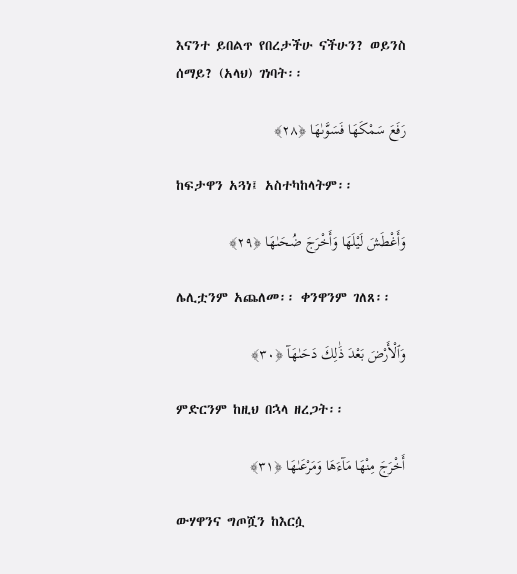እናንተ ይበልጥ የበረታችሁ ናችሁን? ወይንስ ሰማይ? (አላህ) ገነባት፡፡

رَفَعَ سَمْكَهَا فَسَوَّىٰهَا ﴿٢٨﴾

ከፍታዋን አጓነ፤ አስተካከላትም፡፡

وَأَغْطَشَ لَيْلَهَا وَأَخْرَجَ ضُحَىٰهَا ﴿٢٩﴾

ሌሊቷንም አጨለመ፡፡ ቀንዋንም ገለጸ፡፡

وَٱلْأَرْضَ بَعْدَ ذَٰلِكَ دَحَىٰهَآ ﴿٣٠﴾

ምድርንም ከዚህ በኋላ ዘረጋት፡፡

أَخْرَجَ مِنْهَا مَآءَهَا وَمَرْعَىٰهَا ﴿٣١﴾

ውሃዋንና ግጦሿን ከእርሷ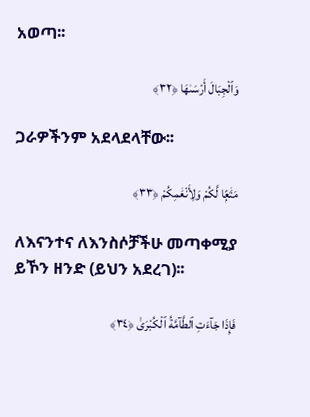አወጣ፡፡

وَٱلْجِبَالَ أَرْسَىٰهَا ﴿٣٢﴾

ጋራዎችንም አደላደላቸው፡፡

مَتَٰعًۭا لَّكُمْ وَلِأَنْعَٰمِكُمْ ﴿٣٣﴾

ለእናንተና ለእንስሶቻችሁ መጣቀሚያ ይኾን ዘንድ (ይህን አደረገ)፡፡

فَإِذَا جَآءَتِ ٱلطَّآمَّةُ ٱلْكُبْرَىٰ ﴿٣٤﴾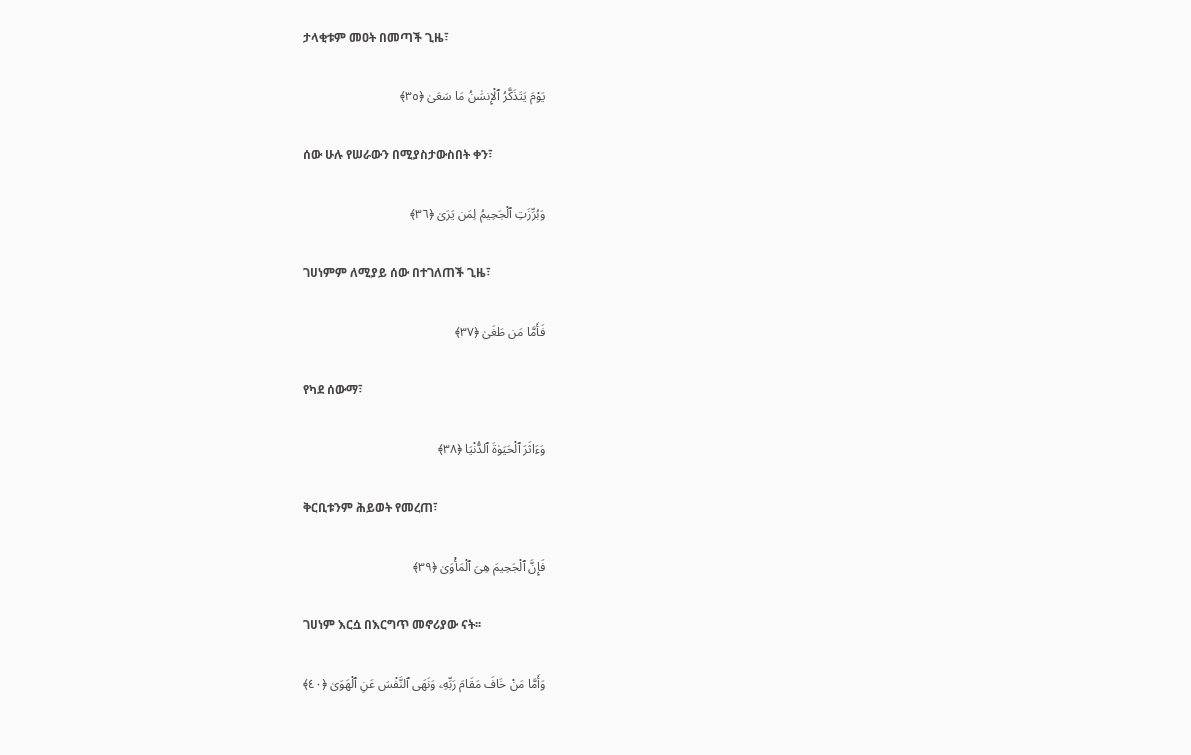ታላቂቱም መዐት በመጣች ጊዜ፣

يَوْمَ يَتَذَكَّرُ ٱلْإِنسَٰنُ مَا سَعَىٰ ﴿٣٥﴾

ሰው ሁሉ የሠራውን በሚያስታውስበት ቀን፣

وَبُرِّزَتِ ٱلْجَحِيمُ لِمَن يَرَىٰ ﴿٣٦﴾

ገሀነምም ለሚያይ ሰው በተገለጠች ጊዜ፣

فَأَمَّا مَن طَغَىٰ ﴿٣٧﴾

የካደ ሰውማ፣

وَءَاثَرَ ٱلْحَيَوٰةَ ٱلدُّنْيَا ﴿٣٨﴾

ቅርቢቱንም ሕይወት የመረጠ፣

فَإِنَّ ٱلْجَحِيمَ هِىَ ٱلْمَأْوَىٰ ﴿٣٩﴾

ገሀነም እርሷ በእርግጥ መኖሪያው ናት፡፡

وَأَمَّا مَنْ خَافَ مَقَامَ رَبِّهِۦ وَنَهَى ٱلنَّفْسَ عَنِ ٱلْهَوَىٰ ﴿٤٠﴾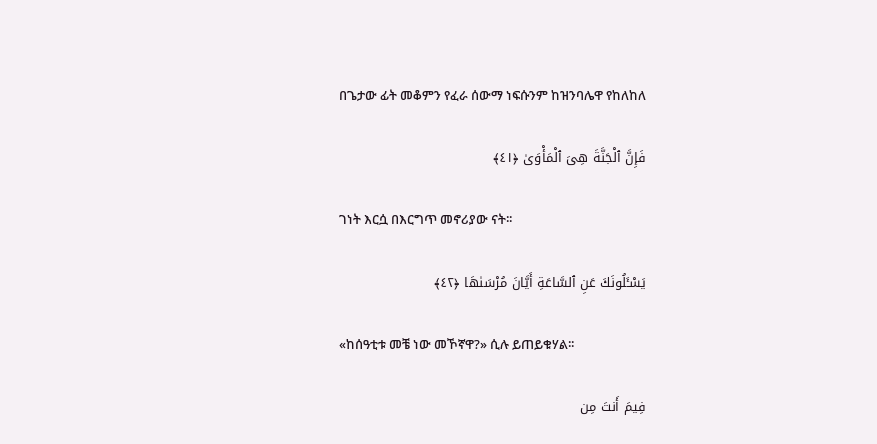በጌታው ፊት መቆምን የፈራ ሰውማ ነፍሱንም ከዝንባሌዋ የከለከለ

فَإِنَّ ٱلْجَنَّةَ هِىَ ٱلْمَأْوَىٰ ﴿٤١﴾

ገነት እርሷ በእርግጥ መኖሪያው ናት፡፡

يَسْـَٔلُونَكَ عَنِ ٱلسَّاعَةِ أَيَّانَ مُرْسَىٰهَا ﴿٤٢﴾

«ከሰዓቲቱ መቼ ነው መኾኛዋ?» ሲሉ ይጠይቁሃል፡፡

فِيمَ أَنتَ مِن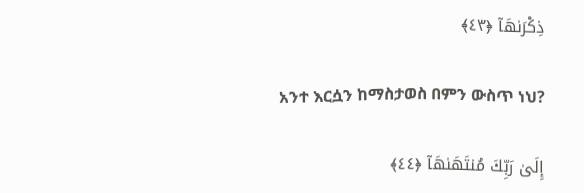ذِكْرَىٰهَآ ﴿٤٣﴾

አንተ እርሷን ከማስታወስ በምን ውስጥ ነህ?

إِلَىٰ رَبِّكَ مُنتَهَىٰهَآ ﴿٤٤﴾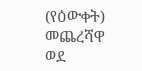(የዕውቀት) መጨረሻዋ ወደ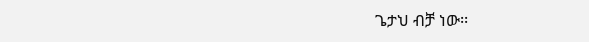ጌታህ ብቻ ነው፡፡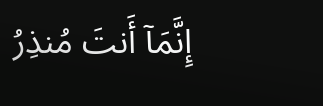إِنَّمَآ أَنتَ مُنذِرُ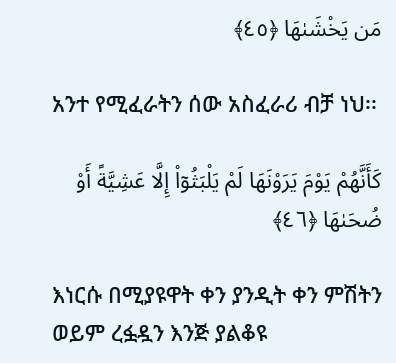مَن يَخْشَىٰهَا ﴿٤٥﴾

አንተ የሚፈራትን ሰው አስፈራሪ ብቻ ነህ፡፡

كَأَنَّهُمْ يَوْمَ يَرَوْنَهَا لَمْ يَلْبَثُوٓا۟ إِلَّا عَشِيَّةً أَوْ ضُحَىٰهَا ﴿٤٦﴾

እነርሱ በሚያዩዋት ቀን ያንዲት ቀን ምሽትን ወይም ረፏዷን እንጅ ያልቆዩ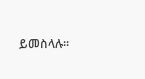ይመስላሉ፡፡